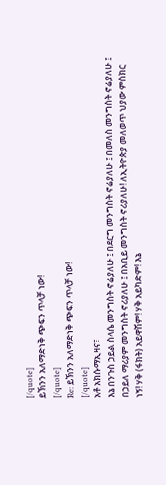[/quote]
ይኽንን አለማድነቅ ጭፍን ጥላቻ ነው!
[/quote]
Re: ይኽንን አለማድነቅ ጭፍን ጥላቻ ነው!
[/quote]
አቶ አክሱማኢዛና፣
እኔ በንጉስ ኃይል ስላሴ መንግስት ኖሬያለሁ ፤ በደርግ መንግስት ኖሬያለሁ ፤ በመለስ መንግስት ኖሬያለሁ ፤ በኃይለ ማሪያም መንግስት ኖሪያለሁ ፤ በአቢይ መንግስት ኖሪያለሁ! ለኢትዮጵያ መለወጥ ህያው ምስክር ነኝ! ሃቅ (ፋክት) አይዋሽም! ሃቅ አይካድም! እኔ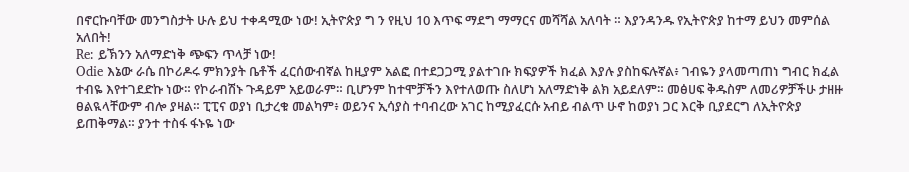በኖርኩባቸው መንግስታት ሁሉ ይህ ተቀዳሚው ነው! ኢትዮጵያ ግ ን የዚህ 10 እጥፍ ማደግ ማማርና መሻሻል አለባት ። እያንዳንዱ የኢትዮጵያ ከተማ ይህን መምሰል አለበት!
Re: ይኽንን አለማድነቅ ጭፍን ጥላቻ ነው!
Odie እኔው ራሴ በኮሪዶሩ ምክንያት ቤቶች ፈርሰውብኛል ከዚያም አልፎ በተደጋጋሚ ያልተገቡ ክፍያዎች ክፈል እያሉ ያስከፍሉኛል፥ ገብዬን ያላመጣጠነ ግብር ክፈል ተብዬ እየተገደድኩ ነው። የኮራብሽኑ ጉዳይም አይወራም። ቢሆንም ከተሞቻችን እየተለወጡ ስለሆነ አለማድነቅ ልክ አይደለም። መፅሀፍ ቅዱስም ለመሪዎቻችሁ ታዘዙ ፀልዪላቸውም ብሎ ያዛል። ፒፒና ወያነ ቢታረቁ መልካም፥ ወይንና ኢሳያስ ተባብረው አገር ከሚያፈርሱ አብይ ብልጥ ሁኖ ከወያነ ጋር እርቅ ቢያደርግ ለኢትዮጵያ ይጠቅማል። ያንተ ተስፋ ፋኑዬ ነው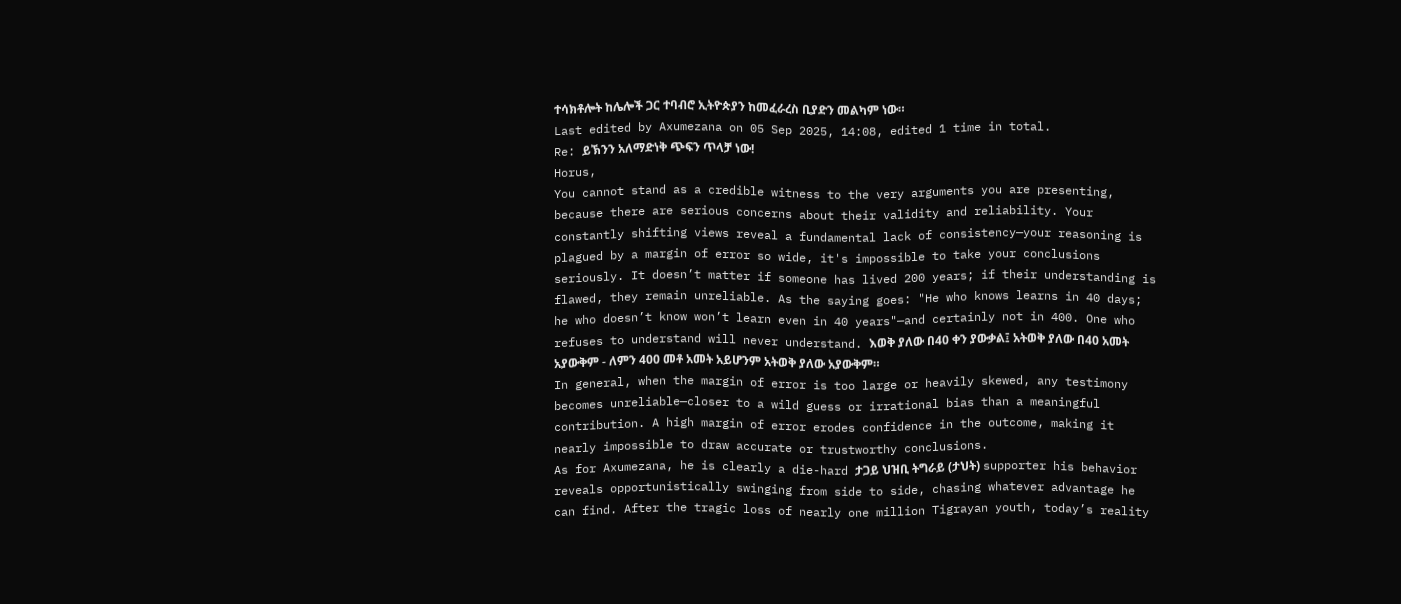ተሳክቶሎት ከሌሎች ጋር ተባብሮ ኢትዮጵያን ከመፈራረስ ቢያድን መልካም ነው።
Last edited by Axumezana on 05 Sep 2025, 14:08, edited 1 time in total.
Re: ይኽንን አለማድነቅ ጭፍን ጥላቻ ነው!
Horus,
You cannot stand as a credible witness to the very arguments you are presenting, because there are serious concerns about their validity and reliability. Your constantly shifting views reveal a fundamental lack of consistency—your reasoning is plagued by a margin of error so wide, it's impossible to take your conclusions seriously. It doesn’t matter if someone has lived 200 years; if their understanding is flawed, they remain unreliable. As the saying goes: "He who knows learns in 40 days; he who doesn’t know won’t learn even in 40 years"—and certainly not in 400. One who refuses to understand will never understand. እወቅ ያለው በ40 ቀን ያውቃል፤ አትወቅ ያለው በ40 አመት አያውቅም - ለምን 400 መቶ አመት አይሆንም አትወቅ ያለው አያውቅም።
In general, when the margin of error is too large or heavily skewed, any testimony becomes unreliable—closer to a wild guess or irrational bias than a meaningful contribution. A high margin of error erodes confidence in the outcome, making it nearly impossible to draw accurate or trustworthy conclusions.
As for Axumezana, he is clearly a die-hard ታጋይ ህዝቢ ትግራይ (ታህት) supporter his behavior reveals opportunistically swinging from side to side, chasing whatever advantage he can find. After the tragic loss of nearly one million Tigrayan youth, today’s reality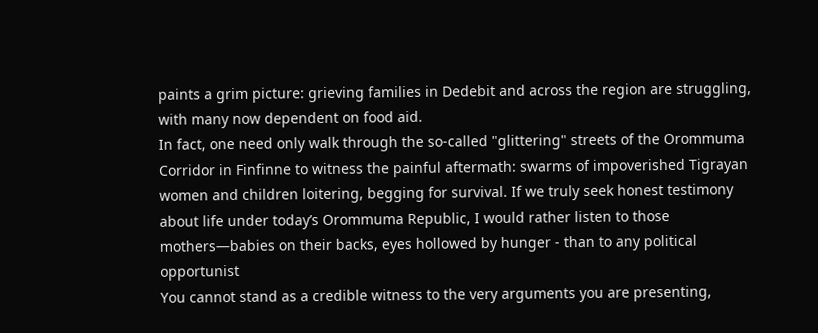paints a grim picture: grieving families in Dedebit and across the region are struggling, with many now dependent on food aid.
In fact, one need only walk through the so-called "glittering" streets of the Orommuma Corridor in Finfinne to witness the painful aftermath: swarms of impoverished Tigrayan women and children loitering, begging for survival. If we truly seek honest testimony about life under today’s Orommuma Republic, I would rather listen to those mothers—babies on their backs, eyes hollowed by hunger - than to any political opportunist
You cannot stand as a credible witness to the very arguments you are presenting,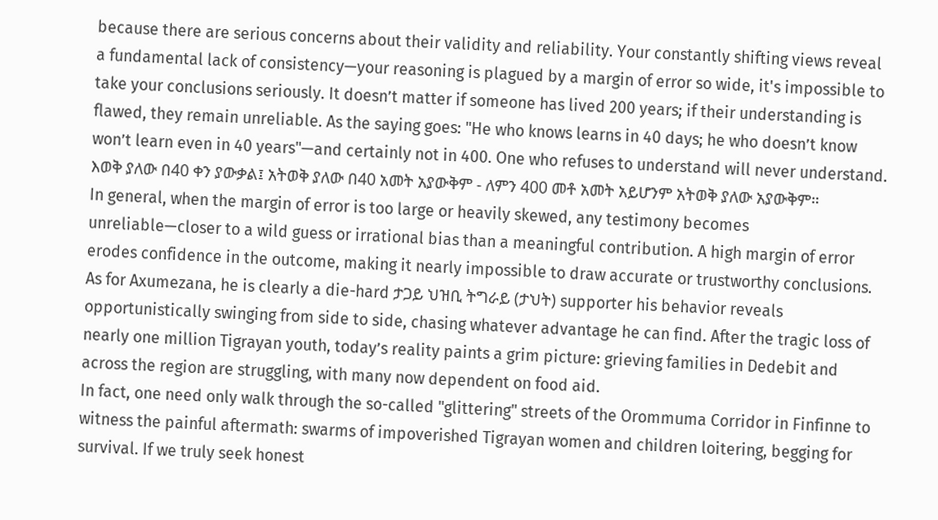because there are serious concerns about their validity and reliability. Your constantly shifting views reveal a fundamental lack of consistency—your reasoning is plagued by a margin of error so wide, it's impossible to take your conclusions seriously. It doesn’t matter if someone has lived 200 years; if their understanding is flawed, they remain unreliable. As the saying goes: "He who knows learns in 40 days; he who doesn’t know won’t learn even in 40 years"—and certainly not in 400. One who refuses to understand will never understand. እወቅ ያለው በ40 ቀን ያውቃል፤ አትወቅ ያለው በ40 አመት አያውቅም - ለምን 400 መቶ አመት አይሆንም አትወቅ ያለው አያውቅም።
In general, when the margin of error is too large or heavily skewed, any testimony becomes unreliable—closer to a wild guess or irrational bias than a meaningful contribution. A high margin of error erodes confidence in the outcome, making it nearly impossible to draw accurate or trustworthy conclusions.
As for Axumezana, he is clearly a die-hard ታጋይ ህዝቢ ትግራይ (ታህት) supporter his behavior reveals opportunistically swinging from side to side, chasing whatever advantage he can find. After the tragic loss of nearly one million Tigrayan youth, today’s reality paints a grim picture: grieving families in Dedebit and across the region are struggling, with many now dependent on food aid.
In fact, one need only walk through the so-called "glittering" streets of the Orommuma Corridor in Finfinne to witness the painful aftermath: swarms of impoverished Tigrayan women and children loitering, begging for survival. If we truly seek honest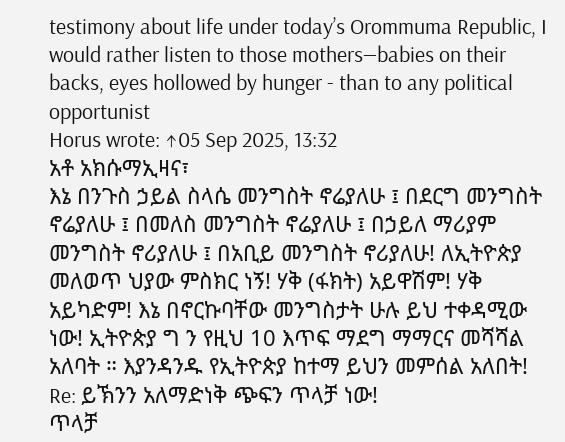testimony about life under today’s Orommuma Republic, I would rather listen to those mothers—babies on their backs, eyes hollowed by hunger - than to any political opportunist
Horus wrote: ↑05 Sep 2025, 13:32
አቶ አክሱማኢዛና፣
እኔ በንጉስ ኃይል ስላሴ መንግስት ኖሬያለሁ ፤ በደርግ መንግስት ኖሬያለሁ ፤ በመለስ መንግስት ኖሬያለሁ ፤ በኃይለ ማሪያም መንግስት ኖሪያለሁ ፤ በአቢይ መንግስት ኖሪያለሁ! ለኢትዮጵያ መለወጥ ህያው ምስክር ነኝ! ሃቅ (ፋክት) አይዋሽም! ሃቅ አይካድም! እኔ በኖርኩባቸው መንግስታት ሁሉ ይህ ተቀዳሚው ነው! ኢትዮጵያ ግ ን የዚህ 10 እጥፍ ማደግ ማማርና መሻሻል አለባት ። እያንዳንዱ የኢትዮጵያ ከተማ ይህን መምሰል አለበት!
Re: ይኽንን አለማድነቅ ጭፍን ጥላቻ ነው!
ጥላቻ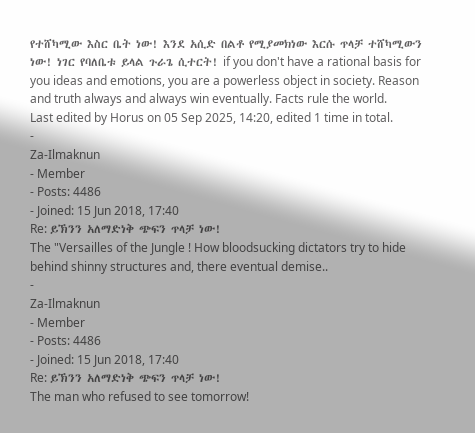የተሸካሚው እስር ቤት ነው! እንደ አሲድ በልቶ የሚያመክነው እርሱ ጥላቻ ተሸካሚውን ነው! ነገር የባለቤቱ ይላል ጉራጌ ሲተርት! if you don't have a rational basis for you ideas and emotions, you are a powerless object in society. Reason and truth always and always win eventually. Facts rule the world.
Last edited by Horus on 05 Sep 2025, 14:20, edited 1 time in total.
-
Za-Ilmaknun
- Member
- Posts: 4486
- Joined: 15 Jun 2018, 17:40
Re: ይኽንን አለማድነቅ ጭፍን ጥላቻ ነው!
The "Versailles of the Jungle ! How bloodsucking dictators try to hide behind shinny structures and, there eventual demise..
-
Za-Ilmaknun
- Member
- Posts: 4486
- Joined: 15 Jun 2018, 17:40
Re: ይኽንን አለማድነቅ ጭፍን ጥላቻ ነው!
The man who refused to see tomorrow!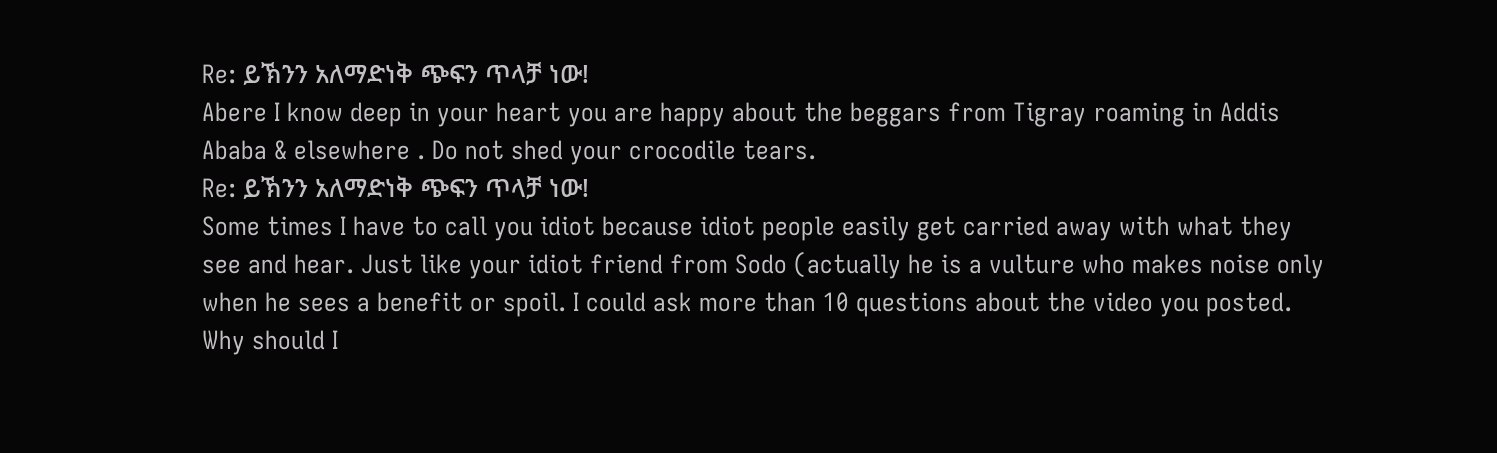Re: ይኽንን አለማድነቅ ጭፍን ጥላቻ ነው!
Abere I know deep in your heart you are happy about the beggars from Tigray roaming in Addis Ababa & elsewhere . Do not shed your crocodile tears.
Re: ይኽንን አለማድነቅ ጭፍን ጥላቻ ነው!
Some times I have to call you idiot because idiot people easily get carried away with what they see and hear. Just like your idiot friend from Sodo (actually he is a vulture who makes noise only when he sees a benefit or spoil. I could ask more than 10 questions about the video you posted. Why should I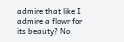admire that like I admire a flowr for its beauty? No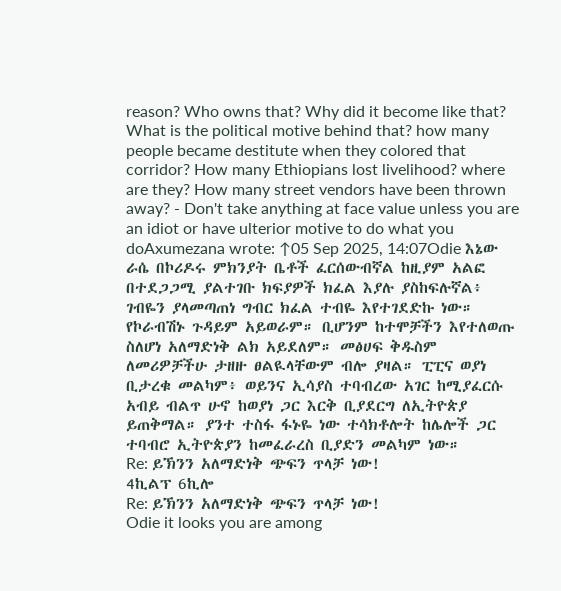reason? Who owns that? Why did it become like that? What is the political motive behind that? how many people became destitute when they colored that corridor? How many Ethiopians lost livelihood? where are they? How many street vendors have been thrown away? - Don't take anything at face value unless you are an idiot or have ulterior motive to do what you doAxumezana wrote: ↑05 Sep 2025, 14:07Odie እኔው ራሴ በኮሪዶሩ ምክንያት ቤቶች ፈርሰውብኛል ከዚያም አልፎ በተደጋጋሚ ያልተገቡ ክፍያዎች ክፈል እያሉ ያስከፍሉኛል፥ ገብዬን ያላመጣጠነ ግብር ክፈል ተብዬ እየተገደድኩ ነው። የኮራብሽኑ ጉዳይም አይወራም። ቢሆንም ከተሞቻችን እየተለወጡ ስለሆነ አለማድነቅ ልክ አይደለም። መፅሀፍ ቅዱስም ለመሪዎቻችሁ ታዘዙ ፀልዪላቸውም ብሎ ያዛል። ፒፒና ወያነ ቢታረቁ መልካም፥ ወይንና ኢሳያስ ተባብረው አገር ከሚያፈርሱ አብይ ብልጥ ሁኖ ከወያነ ጋር እርቅ ቢያደርግ ለኢትዮጵያ ይጠቅማል። ያንተ ተስፋ ፋኑዬ ነው ተሳክቶሎት ከሌሎች ጋር ተባብሮ ኢትዮጵያን ከመፈራረስ ቢያድን መልካም ነው።
Re: ይኽንን አለማድነቅ ጭፍን ጥላቻ ነው!
4ኪልፕ 6ኪሎ
Re: ይኽንን አለማድነቅ ጭፍን ጥላቻ ነው!
Odie it looks you are among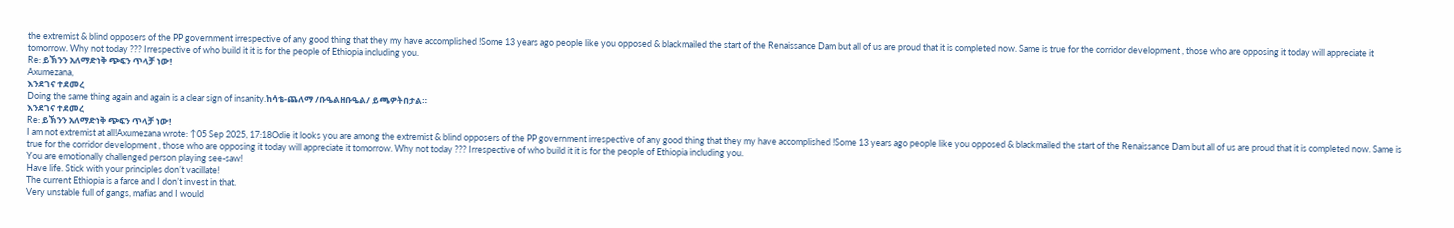the extremist & blind opposers of the PP government irrespective of any good thing that they my have accomplished !Some 13 years ago people like you opposed & blackmailed the start of the Renaissance Dam but all of us are proud that it is completed now. Same is true for the corridor development , those who are opposing it today will appreciate it tomorrow. Why not today ??? Irrespective of who build it it is for the people of Ethiopia including you.
Re: ይኽንን አለማድነቅ ጭፍን ጥላቻ ነው!
Axumezana,
እንደገና ተደመረ
Doing the same thing again and again is a clear sign of insanity.ከሳቴ-ጨለማ /ቡዔልዘቡዔል/ ይጫዎትበታል።
እንደገና ተደመረ
Re: ይኽንን አለማድነቅ ጭፍን ጥላቻ ነው!
I am not extremist at all!Axumezana wrote: ↑05 Sep 2025, 17:18Odie it looks you are among the extremist & blind opposers of the PP government irrespective of any good thing that they my have accomplished !Some 13 years ago people like you opposed & blackmailed the start of the Renaissance Dam but all of us are proud that it is completed now. Same is true for the corridor development , those who are opposing it today will appreciate it tomorrow. Why not today ??? Irrespective of who build it it is for the people of Ethiopia including you.
You are emotionally challenged person playing see-saw!
Have life. Stick with your principles don’t vacillate!
The current Ethiopia is a farce and I don’t invest in that.
Very unstable full of gangs, mafias and I would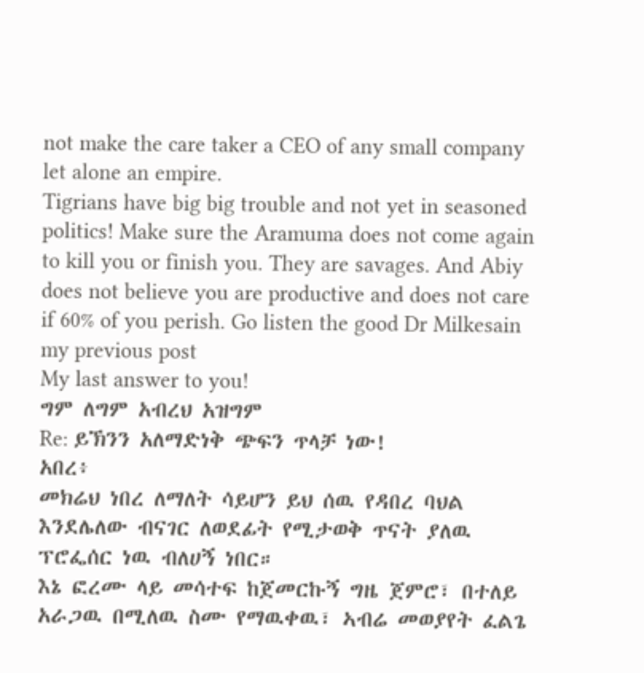not make the care taker a CEO of any small company let alone an empire.
Tigrians have big big trouble and not yet in seasoned politics! Make sure the Aramuma does not come again to kill you or finish you. They are savages. And Abiy does not believe you are productive and does not care if 60% of you perish. Go listen the good Dr Milkesain my previous post
My last answer to you!
ግም ለግም አብረህ አዝግም
Re: ይኽንን አለማድነቅ ጭፍን ጥላቻ ነው!
አበረ፥
መክሬህ ነበረ ለማለት ሳይሆን ይህ ሰዉ የዳበረ ባህል እንደሌለው ብናገር ለወደፊት የሚታወቅ ጥናት ያለዉ ፕሮፌሰር ነዉ ብለሀኝ ነበር።
እኔ ፎረሙ ላይ መሳተፍ ከጀመርኩኝ ግዜ ጀምሮ፣ በተለይ አራጋዉ በሚለዉ ስሙ የማዉቀዉ፣ ኣብሬ መወያየት ፈልጌ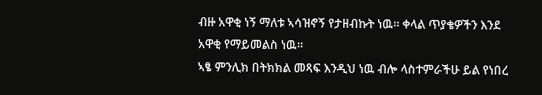ብዙ አዋቂ ነኝ ማለቱ ኣሳዝኖኝ የታዘብኩት ነዉ። ቀላል ጥያቄዎችን እንደ አዋቂ የማይመልስ ነዉ።
ኣፄ ምንሊክ በትክክል መጻፍ እንዲህ ነዉ ብሎ ላስተምራችሁ ይል የነበረ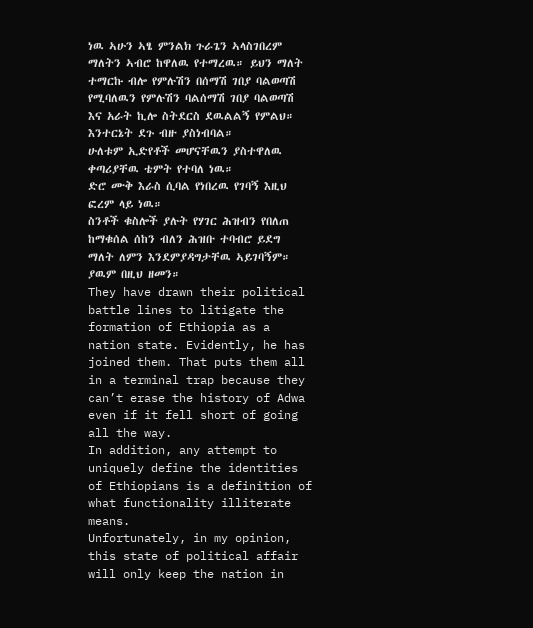ነዉ ኣሁን ኣፄ ምንልክ ጉራጌን ኣላስገበረም ማለትን ኣብሮ ከዋለዉ የተማረዉ። ይህን ማለት ተማርኩ ብሎ የምሉሽን በሰማሽ ገበያ ባልወጣሽ የሚባለዉን የምሉሽን ባልሰማሽ ገበያ ባልወጣሽ እና አራት ኪሎ ስትደርስ ደዉልልኝ የምልህ።
እንተርኔት ደጉ ብዙ ያስነብባል።
ሁለቱም ኢድየቶች መሆናቸዉን ያስተዋለዉ ቀጣሪያቸዉ ቴምት የተባለ ነዉ።
ድሮ ሙቅ እራስ ሲባል የነበረዉ የገባኝ እዚህ ፎረም ላይ ነዉ።
ስንቶች ቁስሎች ያሉት የሃገር ሕዝብን የበለጠ ከማቁሰል ሰከን ብለን ሕዝቡ ተባብሮ ይደግ ማለት ለምን እንደምያዳግታቸዉ ኣይገባኝም። ያዉም በዚህ ዘመን።
They have drawn their political battle lines to litigate the formation of Ethiopia as a nation state. Evidently, he has joined them. That puts them all in a terminal trap because they can’t erase the history of Adwa even if it fell short of going all the way.
In addition, any attempt to uniquely define the identities of Ethiopians is a definition of what functionality illiterate means.
Unfortunately, in my opinion, this state of political affair will only keep the nation in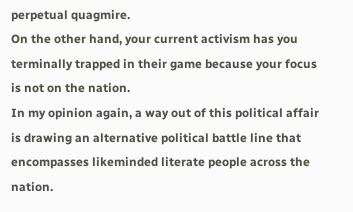perpetual quagmire.
On the other hand, your current activism has you terminally trapped in their game because your focus is not on the nation.
In my opinion again, a way out of this political affair is drawing an alternative political battle line that encompasses likeminded literate people across the nation.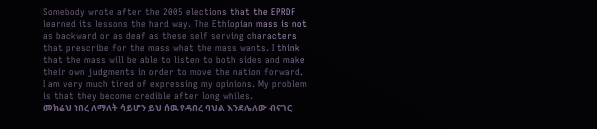Somebody wrote after the 2005 elections that the EPRDF learned its lessons the hard way. The Ethiopian mass is not as backward or as deaf as these self serving characters that prescribe for the mass what the mass wants. I think that the mass will be able to listen to both sides and make their own judgments in order to move the nation forward.
I am very much tired of expressing my opinions. My problem is that they become credible after long whiles.
መክሬህ ነበረ ለማለት ሳይሆን ይህ ሰዉ የዳበረ ባህል እንደሌለው ብናገር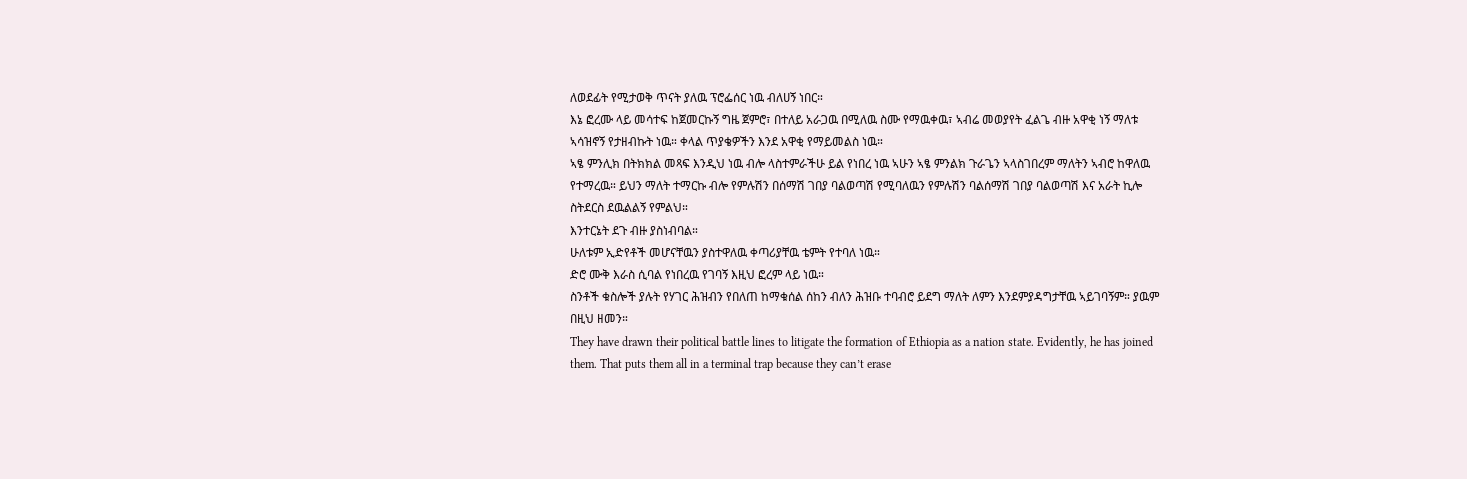ለወደፊት የሚታወቅ ጥናት ያለዉ ፕሮፌሰር ነዉ ብለሀኝ ነበር።
እኔ ፎረሙ ላይ መሳተፍ ከጀመርኩኝ ግዜ ጀምሮ፣ በተለይ አራጋዉ በሚለዉ ስሙ የማዉቀዉ፣ ኣብሬ መወያየት ፈልጌ ብዙ አዋቂ ነኝ ማለቱ ኣሳዝኖኝ የታዘብኩት ነዉ። ቀላል ጥያቄዎችን እንደ አዋቂ የማይመልስ ነዉ።
ኣፄ ምንሊክ በትክክል መጻፍ እንዲህ ነዉ ብሎ ላስተምራችሁ ይል የነበረ ነዉ ኣሁን ኣፄ ምንልክ ጉራጌን ኣላስገበረም ማለትን ኣብሮ ከዋለዉ የተማረዉ። ይህን ማለት ተማርኩ ብሎ የምሉሽን በሰማሽ ገበያ ባልወጣሽ የሚባለዉን የምሉሽን ባልሰማሽ ገበያ ባልወጣሽ እና አራት ኪሎ ስትደርስ ደዉልልኝ የምልህ።
እንተርኔት ደጉ ብዙ ያስነብባል።
ሁለቱም ኢድየቶች መሆናቸዉን ያስተዋለዉ ቀጣሪያቸዉ ቴምት የተባለ ነዉ።
ድሮ ሙቅ እራስ ሲባል የነበረዉ የገባኝ እዚህ ፎረም ላይ ነዉ።
ስንቶች ቁስሎች ያሉት የሃገር ሕዝብን የበለጠ ከማቁሰል ሰከን ብለን ሕዝቡ ተባብሮ ይደግ ማለት ለምን እንደምያዳግታቸዉ ኣይገባኝም። ያዉም በዚህ ዘመን።
They have drawn their political battle lines to litigate the formation of Ethiopia as a nation state. Evidently, he has joined them. That puts them all in a terminal trap because they can’t erase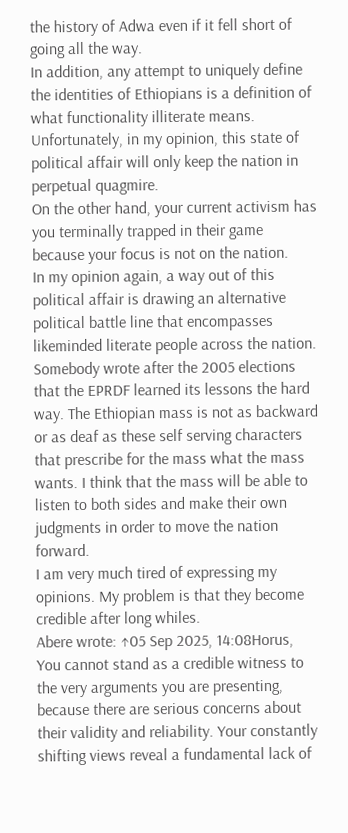the history of Adwa even if it fell short of going all the way.
In addition, any attempt to uniquely define the identities of Ethiopians is a definition of what functionality illiterate means.
Unfortunately, in my opinion, this state of political affair will only keep the nation in perpetual quagmire.
On the other hand, your current activism has you terminally trapped in their game because your focus is not on the nation.
In my opinion again, a way out of this political affair is drawing an alternative political battle line that encompasses likeminded literate people across the nation.
Somebody wrote after the 2005 elections that the EPRDF learned its lessons the hard way. The Ethiopian mass is not as backward or as deaf as these self serving characters that prescribe for the mass what the mass wants. I think that the mass will be able to listen to both sides and make their own judgments in order to move the nation forward.
I am very much tired of expressing my opinions. My problem is that they become credible after long whiles.
Abere wrote: ↑05 Sep 2025, 14:08Horus,
You cannot stand as a credible witness to the very arguments you are presenting, because there are serious concerns about their validity and reliability. Your constantly shifting views reveal a fundamental lack of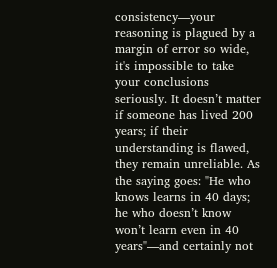consistency—your reasoning is plagued by a margin of error so wide, it's impossible to take your conclusions seriously. It doesn’t matter if someone has lived 200 years; if their understanding is flawed, they remain unreliable. As the saying goes: "He who knows learns in 40 days; he who doesn’t know won’t learn even in 40 years"—and certainly not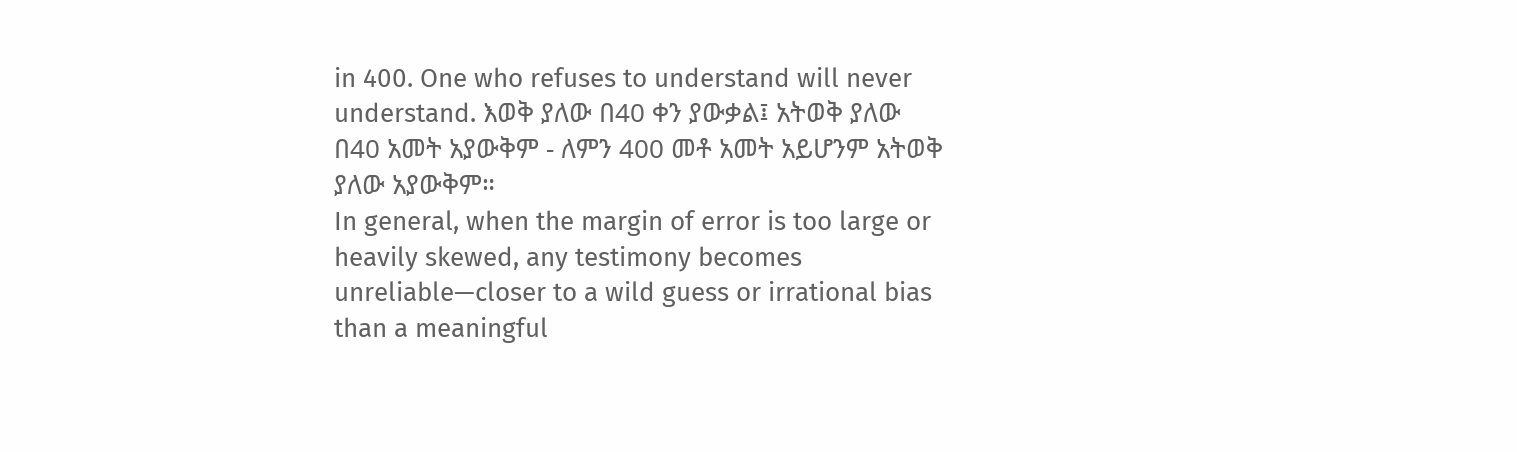in 400. One who refuses to understand will never understand. እወቅ ያለው በ40 ቀን ያውቃል፤ አትወቅ ያለው በ40 አመት አያውቅም - ለምን 400 መቶ አመት አይሆንም አትወቅ ያለው አያውቅም።
In general, when the margin of error is too large or heavily skewed, any testimony becomes unreliable—closer to a wild guess or irrational bias than a meaningful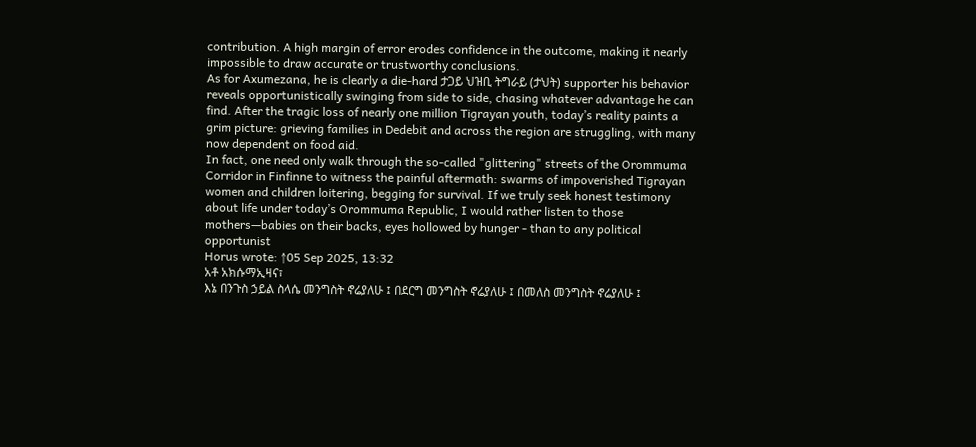contribution. A high margin of error erodes confidence in the outcome, making it nearly impossible to draw accurate or trustworthy conclusions.
As for Axumezana, he is clearly a die-hard ታጋይ ህዝቢ ትግራይ (ታህት) supporter his behavior reveals opportunistically swinging from side to side, chasing whatever advantage he can find. After the tragic loss of nearly one million Tigrayan youth, today’s reality paints a grim picture: grieving families in Dedebit and across the region are struggling, with many now dependent on food aid.
In fact, one need only walk through the so-called "glittering" streets of the Orommuma Corridor in Finfinne to witness the painful aftermath: swarms of impoverished Tigrayan women and children loitering, begging for survival. If we truly seek honest testimony about life under today’s Orommuma Republic, I would rather listen to those mothers—babies on their backs, eyes hollowed by hunger - than to any political opportunist
Horus wrote: ↑05 Sep 2025, 13:32
አቶ አክሱማኢዛና፣
እኔ በንጉስ ኃይል ስላሴ መንግስት ኖሬያለሁ ፤ በደርግ መንግስት ኖሬያለሁ ፤ በመለስ መንግስት ኖሬያለሁ ፤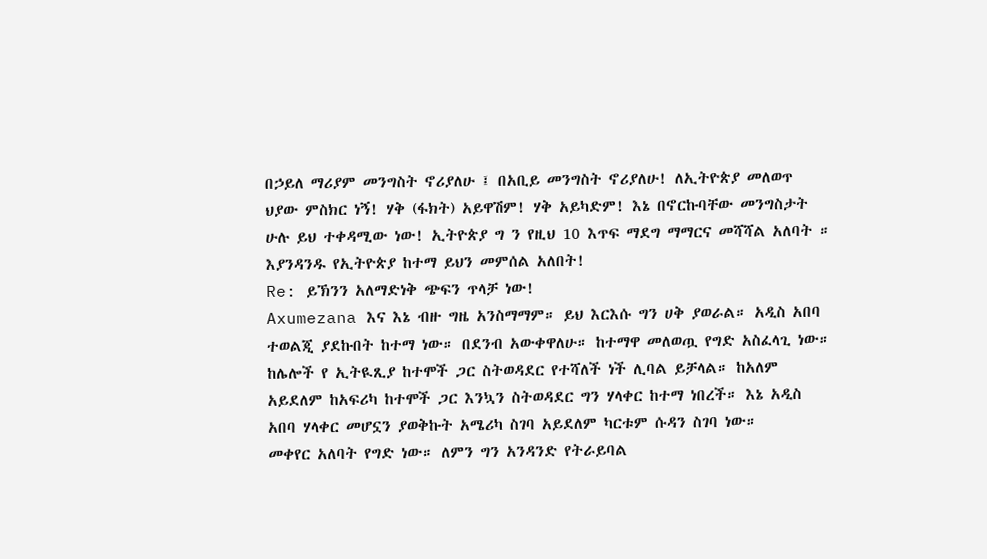በኃይለ ማሪያም መንግስት ኖሪያለሁ ፤ በአቢይ መንግስት ኖሪያለሁ! ለኢትዮጵያ መለወጥ ህያው ምስክር ነኝ! ሃቅ (ፋክት) አይዋሽም! ሃቅ አይካድም! እኔ በኖርኩባቸው መንግስታት ሁሉ ይህ ተቀዳሚው ነው! ኢትዮጵያ ግ ን የዚህ 10 እጥፍ ማደግ ማማርና መሻሻል አለባት ። እያንዳንዱ የኢትዮጵያ ከተማ ይህን መምሰል አለበት!
Re: ይኽንን አለማድነቅ ጭፍን ጥላቻ ነው!
Axumezana እና እኔ ብዙ ግዜ አንስማማም። ይህ እርእሱ ግን ሀቅ ያወራል። አዲስ አበባ ተወልጂ ያደኩበት ከተማ ነው። በደንብ አውቀዋለሁ። ከተማዋ መለወጧ የግድ አስፈላጊ ነው። ከሌሎች የ ኢትዪጺያ ከተሞች ጋር ስትወዳደር የተሻለች ነች ሊባል ይቻላል። ከአለም አይደለም ከአፍሪካ ከተሞች ጋር እንኳን ስትወዳደር ግን ሃላቀር ከተማ ነበረች። እኔ አዲስ አበባ ሃላቀር መሆኗን ያወቅኩት አሜሪካ ስገባ አይደለም ካርቱም ሱዳን ስገባ ነው።
መቀየር አለባት የግድ ነው። ለምን ግን አንዳንድ የትራይባል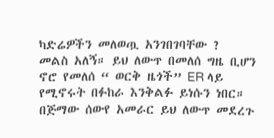ካድሬዎችን መለወጧ አንገበገባቸው ?
መልስ አለኝ። ይህ ለውጥ በመለሰ ግዜ ቢሆን ኖሮ የመለሰ “ ወርቅ ዜጎች” ER ላይ የሚኖሩት በፉከራ እንቅልፉ ይነሱን ነበር። በጅማው ሰውየ አመራር ይህ ለውጥ መደረጉ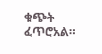ቁጭት ፈጥሮአል።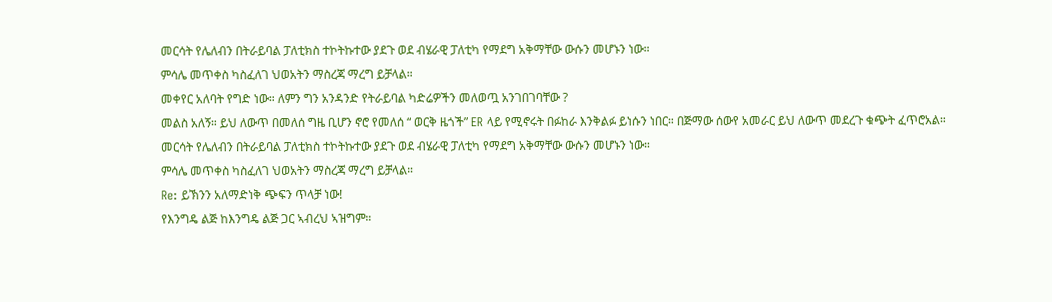መርሳት የሌለብን በትራይባል ፓለቲክስ ተኮትኩተው ያደጉ ወደ ብሄራዊ ፓለቲካ የማደግ አቅማቸው ውሱን መሆኑን ነው።
ምሳሌ መጥቀስ ካስፈለገ ህወአትን ማስረጃ ማረግ ይቻላል።
መቀየር አለባት የግድ ነው። ለምን ግን አንዳንድ የትራይባል ካድሬዎችን መለወጧ አንገበገባቸው ?
መልስ አለኝ። ይህ ለውጥ በመለሰ ግዜ ቢሆን ኖሮ የመለሰ “ ወርቅ ዜጎች” ER ላይ የሚኖሩት በፉከራ እንቅልፉ ይነሱን ነበር። በጅማው ሰውየ አመራር ይህ ለውጥ መደረጉ ቁጭት ፈጥሮአል። መርሳት የሌለብን በትራይባል ፓለቲክስ ተኮትኩተው ያደጉ ወደ ብሄራዊ ፓለቲካ የማደግ አቅማቸው ውሱን መሆኑን ነው።
ምሳሌ መጥቀስ ካስፈለገ ህወአትን ማስረጃ ማረግ ይቻላል።
Re: ይኽንን አለማድነቅ ጭፍን ጥላቻ ነው!
የእንግዴ ልጅ ከእንግዴ ልጅ ጋር ኣብረህ ኣዝግም።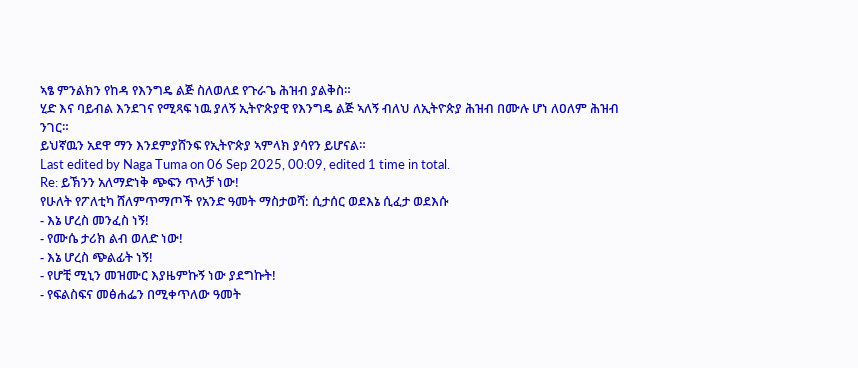ኣፄ ምንልክን የከዳ የእንግዴ ልጅ ስለወለደ የጉራጌ ሕዝብ ያልቅስ።
ሂድ እና ባይብል እንደገና የሚጻፍ ነዉ ያለኝ ኢትዮጵያዊ የእንግዴ ልጅ ኣለኝ ብለህ ለኢትዮጵያ ሕዝብ በሙሉ ሆነ ለዐለም ሕዝብ ንገር።
ይህኛዉን አደዋ ማን እንደምያሸንፍ የኢትዮጵያ ኣምላክ ያሳየን ይሆናል።
Last edited by Naga Tuma on 06 Sep 2025, 00:09, edited 1 time in total.
Re: ይኽንን አለማድነቅ ጭፍን ጥላቻ ነው!
የሁለት የፖለቲካ ሸለምጥማጦች የአንድ ዓመት ማስታወሻ: ሲታሰር ወደእኔ ሲፈታ ወደእሱ
- እኔ ሆረስ መንፈስ ነኝ!
- የሙሴ ታሪክ ልብ ወለድ ነው!
- እኔ ሆረስ ጭልፊት ነኝ!
- የሆቺ ሚኒን መዝሙር እያዜምኩኝ ነው ያደግኩት!
- የፍልስፍና መፅሐፌን በሚቀጥለው ዓመት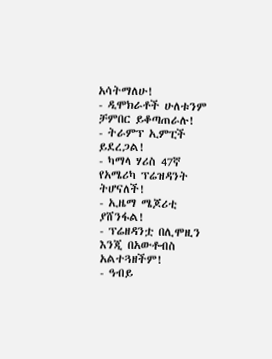አሳትማለሁ!
- ዲሞክራቶች ሁለቱንም ቻምበር ይቆጣጠራሉ!
- ትራምፕ ኢምፒች ይደረጋል!
- ካማላ ሃሪስ 47ኛ የአሜሪካ ፕሬዝዳንት ትሆናለች!
- ኢዜማ ሜጆሪቲ ያሸንፋል!
- ፕሬዘዳንቷ በሊሞዚን እንጂ በአውቶብስ አልተጓዘችም!
- ዓብይ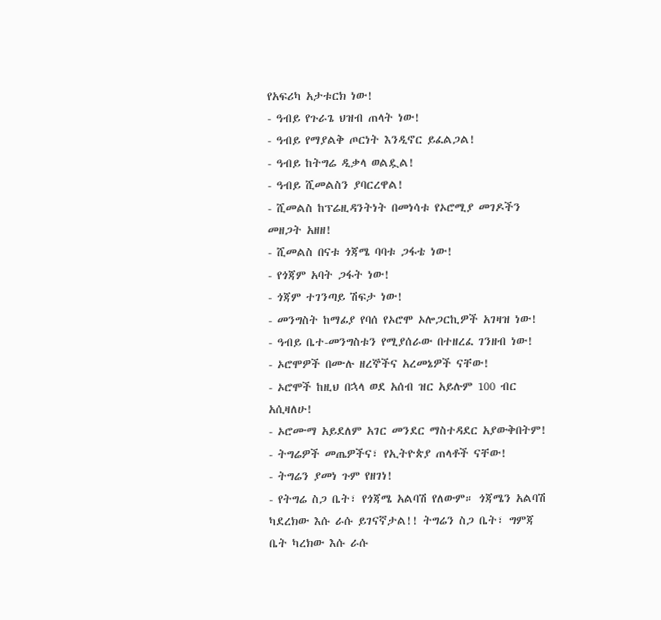የአፍሪካ አታቱርክ ነው!
- ዓብይ የጉራጌ ህዝብ ጠላት ነው!
- ዓብይ የማያልቅ ጦርነት እንዲኖር ይፈልጋል!
- ዓብይ ከትግሬ ዲቃላ ወልዷል!
- ዓብይ ሺመልስን ያባርረዋል!
- ሺመልስ ከፕሬዚዳንትነት በመነሳቱ የኦሮሚያ መገዶችን መዘጋት አዘዘ!
- ሺመልስ በናቱ ጎጃሜ ባባቱ ጋፋቴ ነው!
- የጎጃም አባት ጋፋት ነው!
- ጎጃም ተገንጣይ ሽፍታ ነው!
- መንግስት ከማፊያ የባሰ የኦሮሞ ኦሎጋርኪዎች አገዛዝ ነው!
- ዓብይ ቤተ-መንግስቱን የሚያሰራው በተዘረፈ ገንዘብ ነው!
- ኦሮሞዎች በሙሉ ዘረኞችና አረመኔዎች ናቸው!
- ኦሮሞች ከዚህ በኋላ ወደ አሰብ ዝር አይሉም 100 ብር አሲዛለሁ!
- ኦሮሙማ አይደለም አገር መንደር ማስተዳደር አያውቅበትም!
- ትግሬዎች መጤዎችና፣ የኢትዮጵያ ጠላቶች ናቸው!
- ትግሬን ያመነ ጉም የዘገነ!
- የትግሬ ስጋ ቤት፣ የጎጃሜ አልባሽ የለውም። ጎጃሜን አልባሽ ካደረክው እሱ ራሱ ይገናኛታል!! ትግሬን ስጋ ቤት፣ ግምጃ ቤት ካረክው እሱ ራሱ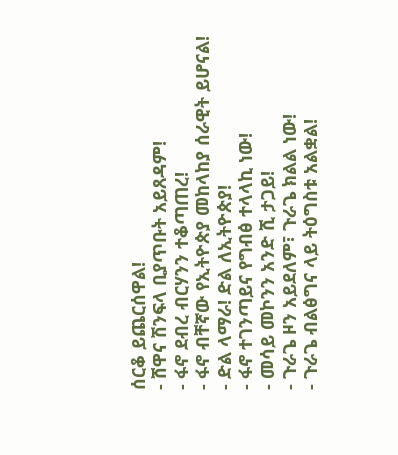ሰርቆ ይጨርሰዋል!
- ሸዋና ሽንፍላ ቢያጥቡት አይጸዳም!
- ፋኖ ደብረ ብርሃንን ተቆጣጠረ!
- ፋኖ ብቸኛው የኢትዮጵያ መከላከያ ሰራዊት ይሆናል!
- ድል ላማራ! ድል ለኢትዮጵያ!
- ፋኖ ተገንጣይና የግብፅ ተላላኪ ነው!
- መሳይ መኮንን አንድ ሺ ታጋይ!
- ጉራጌ ዞን አይደለም፣ ጉራጌ ክልል ነው!
- ጉራጌ ብልፅግና ላይ ትዕግስቱ አልቋል!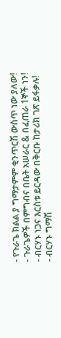- የጉራጌ ክልል ያ ግማታምም ቂንጥርሽ ውስጥ ነው ያለው!
- ጉራጌዎች በምግብና በቤት አሠራር & በፈጠራ 1ኞች ነን!
- ብርሃኑ ነጋና እርስቱ ይርዳው በቅርቡ ከታሪክ ገጽ ይፋቃሉ!
- ብርሃኑ ግማሽ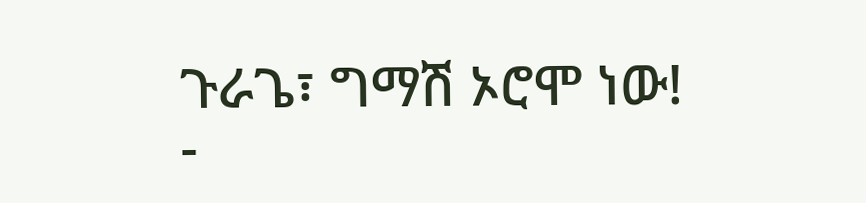ጉራጌ፣ ግማሽ ኦሮሞ ነው!
-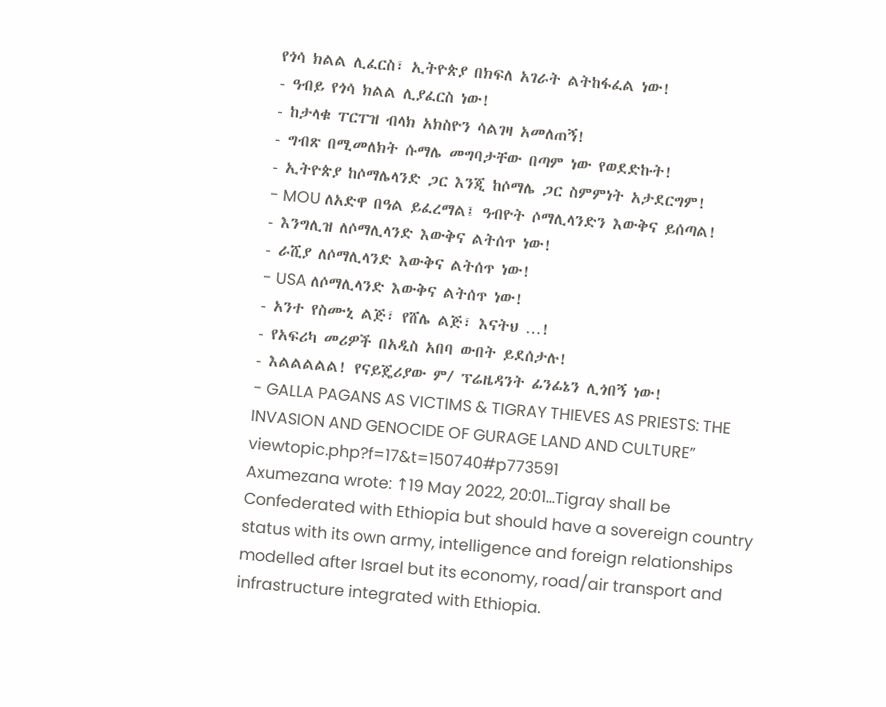የጎሳ ክልል ሊፈርስ፣ ኢትዮጵያ በክፍለ አገራት ልትከፋፈል ነው!
- ዓብይ የጎሳ ክልል ሊያፈርስ ነው!
- ከታላቁ ፐርፐዝ ብላክ አክስዮን ሳልገዛ አመለጠኝ!
- ግብጽ በሚመለክት ሱማሌ መግባታቸው በጣም ነው የወደድኩት!
- ኢትዮጵያ ከሶማሌላንድ ጋር እንጂ ከሶማሌ ጋር ስምምነት አታደርግም!
- MOU ለአድዋ በዓል ይፈረማል፤ ዓብዮት ሶማሊላንድን እውቅና ይሰጣል!
- እንግሊዝ ለሶማሊላንድ እውቅና ልትሰጥ ነው!
- ራሺያ ለሶማሊላንድ እውቅና ልትሰጥ ነው!
- USA ለሶማሊላንድ እውቅና ልትሰጥ ነው!
- አንተ የስሙኒ ልጅ፣ የሸሌ ልጅ፣ እናትህ …!
- የአፍሪካ መሪዎች በአዲስ አበባ ውበት ይደሰታሉ!
- እልልልልል! የናይጄሪያው ም/ ፕሬዜዳንት ፊንፊኔን ሊጎበኝ ነው!
- GALLA PAGANS AS VICTIMS & TIGRAY THIEVES AS PRIESTS: THE INVASION AND GENOCIDE OF GURAGE LAND AND CULTURE” viewtopic.php?f=17&t=150740#p773591
Axumezana wrote: ↑19 May 2022, 20:01…Tigray shall be Confederated with Ethiopia but should have a sovereign country status with its own army, intelligence and foreign relationships modelled after Israel but its economy, road/air transport and infrastructure integrated with Ethiopia.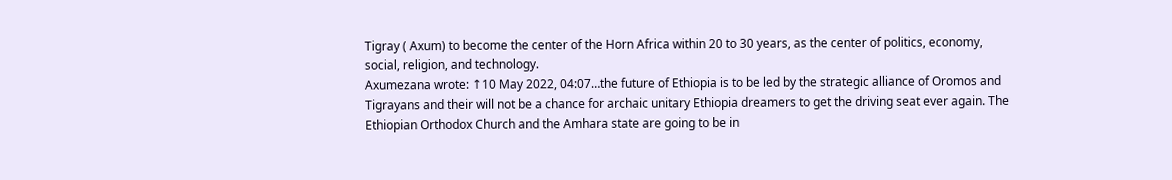Tigray ( Axum) to become the center of the Horn Africa within 20 to 30 years, as the center of politics, economy, social, religion, and technology.
Axumezana wrote: ↑10 May 2022, 04:07…the future of Ethiopia is to be led by the strategic alliance of Oromos and Tigrayans and their will not be a chance for archaic unitary Ethiopia dreamers to get the driving seat ever again. The Ethiopian Orthodox Church and the Amhara state are going to be in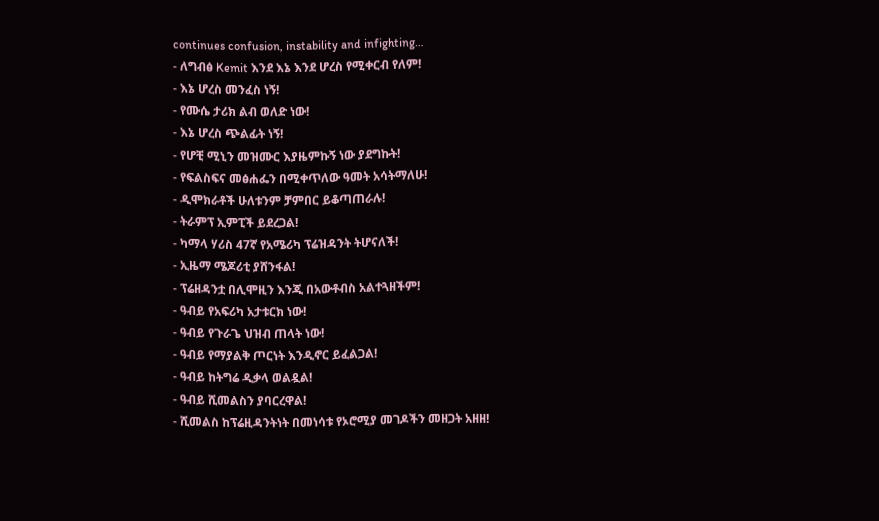continues confusion, instability and infighting…
- ለግብፅ Kemit እንደ እኔ እንደ ሆረስ የሚቀርብ የለም!
- እኔ ሆረስ መንፈስ ነኝ!
- የሙሴ ታሪክ ልብ ወለድ ነው!
- እኔ ሆረስ ጭልፊት ነኝ!
- የሆቺ ሚኒን መዝሙር እያዜምኩኝ ነው ያደግኩት!
- የፍልስፍና መፅሐፌን በሚቀጥለው ዓመት አሳትማለሁ!
- ዲሞክራቶች ሁለቱንም ቻምበር ይቆጣጠራሉ!
- ትራምፕ ኢምፒች ይደረጋል!
- ካማላ ሃሪስ 47ኛ የአሜሪካ ፕሬዝዳንት ትሆናለች!
- ኢዜማ ሜጆሪቲ ያሸንፋል!
- ፕሬዘዳንቷ በሊሞዚን እንጂ በአውቶብስ አልተጓዘችም!
- ዓብይ የአፍሪካ አታቱርክ ነው!
- ዓብይ የጉራጌ ህዝብ ጠላት ነው!
- ዓብይ የማያልቅ ጦርነት እንዲኖር ይፈልጋል!
- ዓብይ ከትግሬ ዲቃላ ወልዷል!
- ዓብይ ሺመልስን ያባርረዋል!
- ሺመልስ ከፕሬዚዳንትነት በመነሳቱ የኦሮሚያ መገዶችን መዘጋት አዘዘ!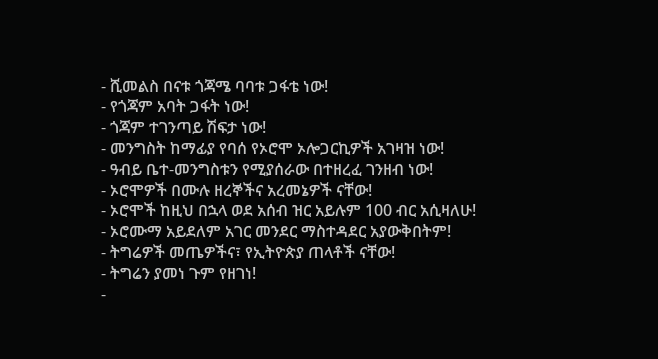- ሺመልስ በናቱ ጎጃሜ ባባቱ ጋፋቴ ነው!
- የጎጃም አባት ጋፋት ነው!
- ጎጃም ተገንጣይ ሽፍታ ነው!
- መንግስት ከማፊያ የባሰ የኦሮሞ ኦሎጋርኪዎች አገዛዝ ነው!
- ዓብይ ቤተ-መንግስቱን የሚያሰራው በተዘረፈ ገንዘብ ነው!
- ኦሮሞዎች በሙሉ ዘረኞችና አረመኔዎች ናቸው!
- ኦሮሞች ከዚህ በኋላ ወደ አሰብ ዝር አይሉም 100 ብር አሲዛለሁ!
- ኦሮሙማ አይደለም አገር መንደር ማስተዳደር አያውቅበትም!
- ትግሬዎች መጤዎችና፣ የኢትዮጵያ ጠላቶች ናቸው!
- ትግሬን ያመነ ጉም የዘገነ!
-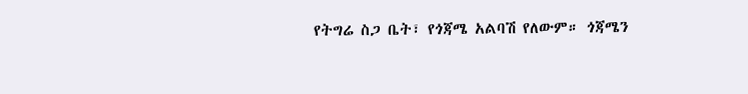የትግሬ ስጋ ቤት፣ የጎጃሜ አልባሽ የለውም። ጎጃሜን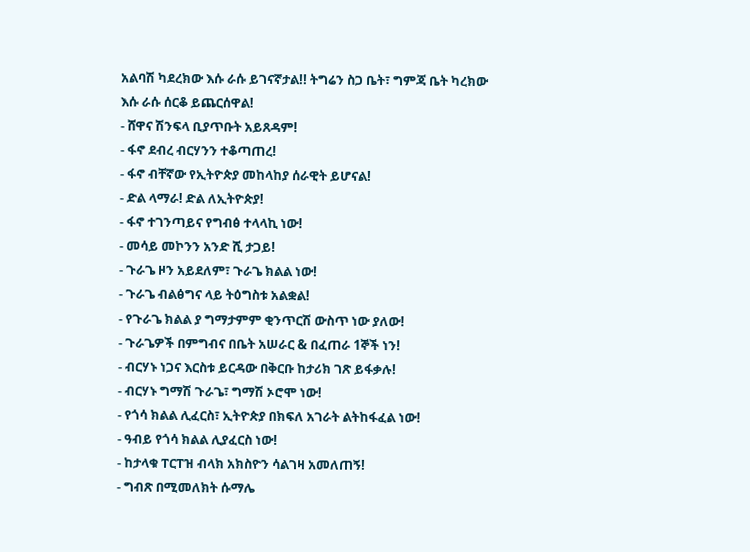አልባሽ ካደረክው እሱ ራሱ ይገናኛታል!! ትግሬን ስጋ ቤት፣ ግምጃ ቤት ካረክው እሱ ራሱ ሰርቆ ይጨርሰዋል!
- ሸዋና ሽንፍላ ቢያጥቡት አይጸዳም!
- ፋኖ ደብረ ብርሃንን ተቆጣጠረ!
- ፋኖ ብቸኛው የኢትዮጵያ መከላከያ ሰራዊት ይሆናል!
- ድል ላማራ! ድል ለኢትዮጵያ!
- ፋኖ ተገንጣይና የግብፅ ተላላኪ ነው!
- መሳይ መኮንን አንድ ሺ ታጋይ!
- ጉራጌ ዞን አይደለም፣ ጉራጌ ክልል ነው!
- ጉራጌ ብልፅግና ላይ ትዕግስቱ አልቋል!
- የጉራጌ ክልል ያ ግማታምም ቂንጥርሽ ውስጥ ነው ያለው!
- ጉራጌዎች በምግብና በቤት አሠራር & በፈጠራ 1ኞች ነን!
- ብርሃኑ ነጋና እርስቱ ይርዳው በቅርቡ ከታሪክ ገጽ ይፋቃሉ!
- ብርሃኑ ግማሽ ጉራጌ፣ ግማሽ ኦሮሞ ነው!
- የጎሳ ክልል ሊፈርስ፣ ኢትዮጵያ በክፍለ አገራት ልትከፋፈል ነው!
- ዓብይ የጎሳ ክልል ሊያፈርስ ነው!
- ከታላቁ ፐርፐዝ ብላክ አክስዮን ሳልገዛ አመለጠኝ!
- ግብጽ በሚመለክት ሱማሌ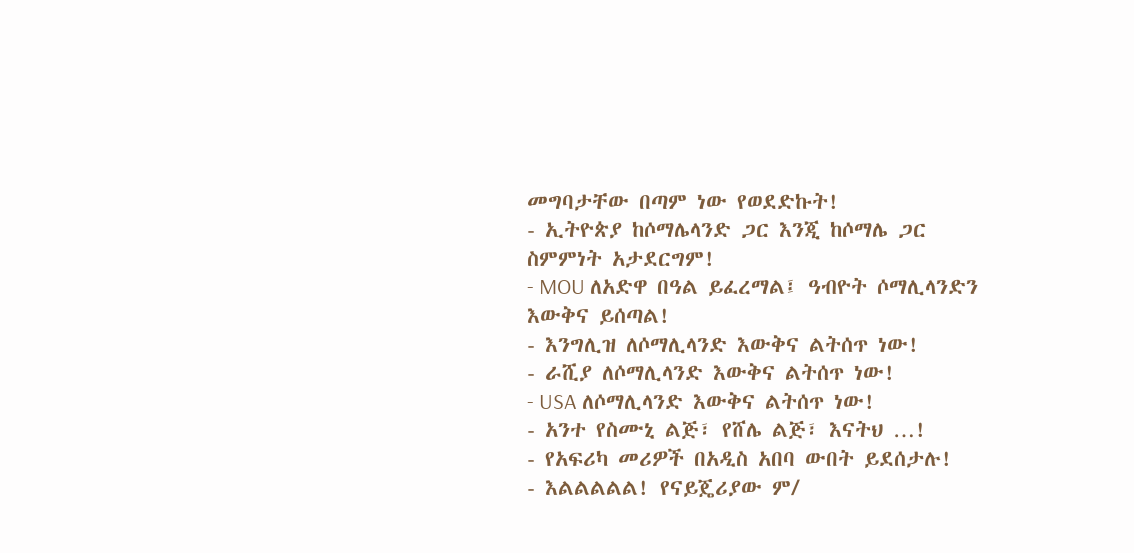መግባታቸው በጣም ነው የወደድኩት!
- ኢትዮጵያ ከሶማሌላንድ ጋር እንጂ ከሶማሌ ጋር ስምምነት አታደርግም!
- MOU ለአድዋ በዓል ይፈረማል፤ ዓብዮት ሶማሊላንድን እውቅና ይሰጣል!
- እንግሊዝ ለሶማሊላንድ እውቅና ልትሰጥ ነው!
- ራሺያ ለሶማሊላንድ እውቅና ልትሰጥ ነው!
- USA ለሶማሊላንድ እውቅና ልትሰጥ ነው!
- አንተ የስሙኒ ልጅ፣ የሸሌ ልጅ፣ እናትህ …!
- የአፍሪካ መሪዎች በአዲስ አበባ ውበት ይደሰታሉ!
- እልልልልል! የናይጄሪያው ም/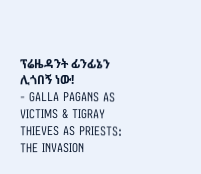ፕሬዜዳንት ፊንፊኔን ሊጎበኝ ነው!
- GALLA PAGANS AS VICTIMS & TIGRAY THIEVES AS PRIESTS: THE INVASION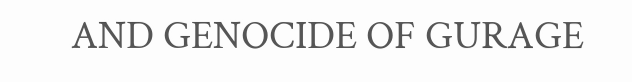AND GENOCIDE OF GURAGE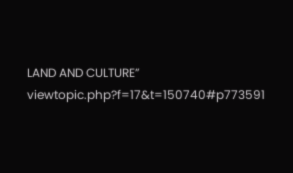LAND AND CULTURE” viewtopic.php?f=17&t=150740#p773591